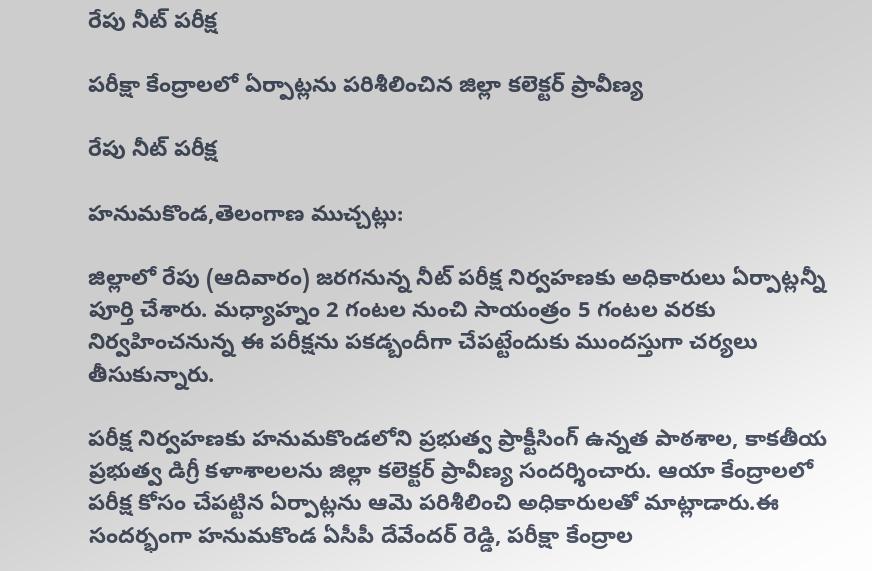రేపు నీట్ పరీక్ష

పరీక్షా కేంద్రాలలో ఏర్పాట్లను పరిశీలించిన జిల్లా కలెక్టర్ ప్రావీణ్య

రేపు నీట్ పరీక్ష

హనుమకొండ,తెలంగాణ ముచ్చట్లు:

జిల్లాలో రేపు (ఆదివారం) జరగనున్న నీట్ పరీక్ష నిర్వహణకు అధికారులు ఏర్పాట్లన్నీ పూర్తి చేశారు. మధ్యాహ్నం 2 గంటల నుంచి సాయంత్రం 5 గంటల వరకు నిర్వహించనున్న ఈ పరీక్షను పకడ్బందీగా చేపట్టేందుకు ముందస్తుగా చర్యలు తీసుకున్నారు.

పరీక్ష నిర్వహణకు హనుమకొండలోని ప్రభుత్వ ప్రాక్టీసింగ్ ఉన్నత పాఠశాల, కాకతీయ ప్రభుత్వ డిగ్రీ కళాశాలలను జిల్లా కలెక్టర్ ప్రావీణ్య సందర్శించారు. ఆయా కేంద్రాలలో పరీక్ష కోసం చేపట్టిన ఏర్పాట్లను ఆమె పరిశీలించి అధికారులతో మాట్లాడారు.ఈ సందర్భంగా హనుమకొండ ఏసీపీ దేవేందర్ రెడ్డి, పరీక్షా కేంద్రాల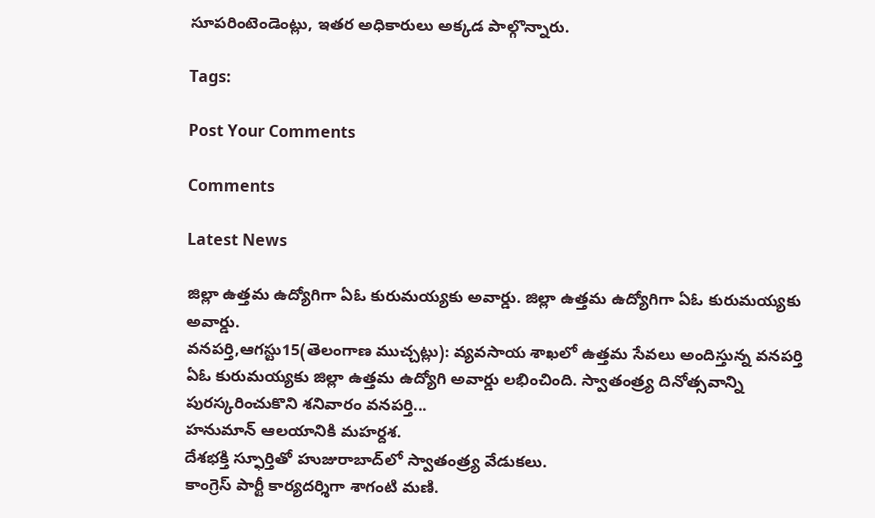సూపరింటెండెంట్లు, ఇతర అధికారులు అక్కడ పాల్గొన్నారు.

Tags:

Post Your Comments

Comments

Latest News

జిల్లా ఉత్తమ ఉద్యోగిగా ఏఓ కురుమయ్యకు అవార్డు. జిల్లా ఉత్తమ ఉద్యోగిగా ఏఓ కురుమయ్యకు అవార్డు.
వనపర్తి,ఆగస్టు15(తెలంగాణ ముచ్చట్లు): వ్యవసాయ శాఖలో ఉత్తమ సేవలు అందిస్తున్న వనపర్తి ఏఓ కురుమయ్యకు జిల్లా ఉత్తమ ఉద్యోగి అవార్డు లభించింది. స్వాతంత్ర్య దినోత్సవాన్ని పురస్కరించుకొని శనివారం వనపర్తి...
హనుమాన్ ఆలయానికి మహర్దశ.
దేశభక్తి స్ఫూర్తితో హుజురాబాద్‌లో స్వాతంత్ర్య వేడుకలు.
కాంగ్రెస్ పార్టీ కార్యదర్శిగా శాగంటి మణి.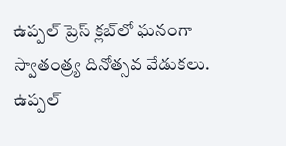ఉప్పల్ ప్రెస్ క్లబ్‌లో ఘనంగా స్వాతంత్ర్య దినోత్సవ వేడుకలు.
ఉప్పల్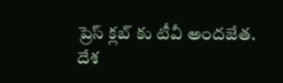ప్రెస్ క్లబ్‌ కు టీవీ అందజేత.
దేశ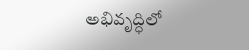అభివృద్ధిలో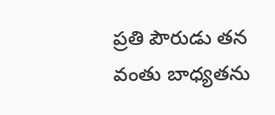ప్రతి పౌరుడు తన వంతు బాధ్యతను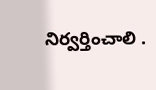నిర్వర్తించాలి .